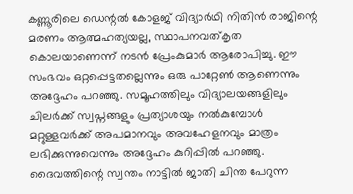കണ്ണൂരിലെ ഡെന്റൽ കോളജ് വിദ്യാർഥി നിതിൻ രാജിന്റെ മരണം ആത്മഹത്യയല്ല, സ്ഥാപനവത്കൃത കൊലയാണെന്ന് നടൻ പ്രേംകുമാർ ആരോപിച്ചു. ഈ സംഭവം ഒറ്റപ്പെട്ടതല്ലെന്നും ഒരു പാറ്റേൺ ആണെന്നും അദ്ദേഹം പറഞ്ഞു. സമൂഹത്തിലും വിദ്യാലയങ്ങളിലും ചിലർക്ക് സ്വപ്നങ്ങളും പ്രത്യാശയും നൽകുമ്പോൾ മറ്റുള്ളവർക്ക് അപമാനവും അവഹേളനവും മാത്രം ലഭിക്കുന്നുവെന്നും അദ്ദേഹം കുറിപ്പിൽ പറഞ്ഞു.
ദൈവത്തിന്റെ സ്വന്തം നാട്ടിൽ ജാതി ചിന്ത പേറുന്ന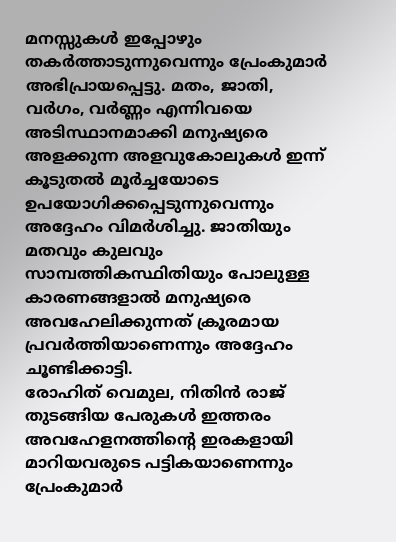മനസ്സുകൾ ഇപ്പോഴും തകർത്താടുന്നുവെന്നും പ്രേംകുമാർ അഭിപ്രായപ്പെട്ടു. മതം, ജാതി, വർഗം, വർണ്ണം എന്നിവയെ അടിസ്ഥാനമാക്കി മനുഷ്യരെ അളക്കുന്ന അളവുകോലുകൾ ഇന്ന് കൂടുതൽ മൂർച്ചയോടെ ഉപയോഗിക്കപ്പെടുന്നുവെന്നും അദ്ദേഹം വിമർശിച്ചു. ജാതിയും മതവും കുലവും സാമ്പത്തികസ്ഥിതിയും പോലുള്ള കാരണങ്ങളാൽ മനുഷ്യരെ അവഹേലിക്കുന്നത് ക്രൂരമായ പ്രവർത്തിയാണെന്നും അദ്ദേഹം ചൂണ്ടിക്കാട്ടി.
രോഹിത് വെമുല, നിതിൻ രാജ് തുടങ്ങിയ പേരുകൾ ഇത്തരം അവഹേളനത്തിന്റെ ഇരകളായി മാറിയവരുടെ പട്ടികയാണെന്നും പ്രേംകുമാർ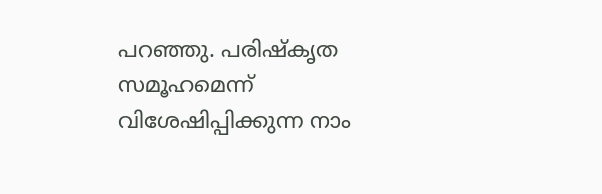പറഞ്ഞു. പരിഷ്കൃത സമൂഹമെന്ന് വിശേഷിപ്പിക്കുന്ന നാം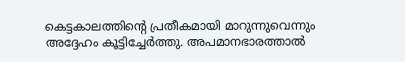കെട്ടകാലത്തിന്റെ പ്രതീകമായി മാറുന്നുവെന്നും അദ്ദേഹം കൂട്ടിച്ചേർത്തു. അപമാനഭാരത്താൽ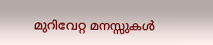മുറിവേറ്റ മനസ്സുകൾ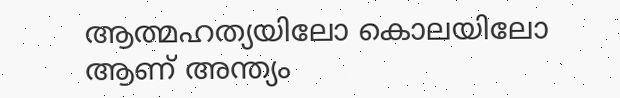ആത്മഹത്യയിലോ കൊലയിലോ ആണ് അന്ത്യം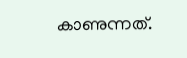കാണുന്നത്.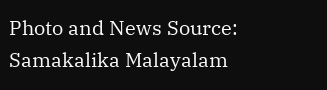Photo and News Source: Samakalika Malayalam